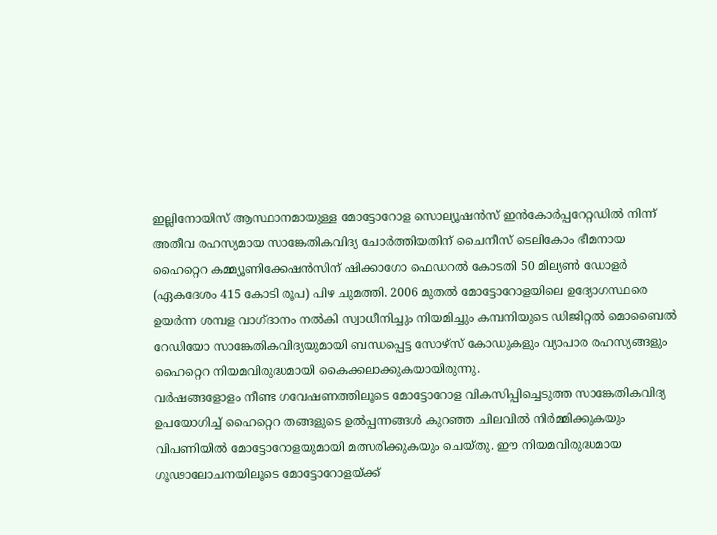ഇല്ലിനോയിസ് ആസ്ഥാനമായുള്ള മോട്ടോറോള സൊല്യൂഷൻസ് ഇൻകോർപ്പറേറ്റഡിൽ നിന്ന് അതീവ രഹസ്യമായ സാങ്കേതികവിദ്യ ചോർത്തിയതിന് ചൈനീസ് ടെലികോം ഭീമനായ ഹൈറ്റെറ കമ്മ്യൂണിക്കേഷൻസിന് ഷിക്കാഗോ ഫെഡറൽ കോടതി 50 മില്യൺ ഡോളർ (ഏകദേശം 415 കോടി രൂപ) പിഴ ചുമത്തി. 2006 മുതൽ മോട്ടോറോളയിലെ ഉദ്യോഗസ്ഥരെ ഉയർന്ന ശമ്പള വാഗ്ദാനം നൽകി സ്വാധീനിച്ചും നിയമിച്ചും കമ്പനിയുടെ ഡിജിറ്റൽ മൊബൈൽ റേഡിയോ സാങ്കേതികവിദ്യയുമായി ബന്ധപ്പെട്ട സോഴ്സ് കോഡുകളും വ്യാപാര രഹസ്യങ്ങളും ഹൈറ്റെറ നിയമവിരുദ്ധമായി കൈക്കലാക്കുകയായിരുന്നു.
വർഷങ്ങളോളം നീണ്ട ഗവേഷണത്തിലൂടെ മോട്ടോറോള വികസിപ്പിച്ചെടുത്ത സാങ്കേതികവിദ്യ ഉപയോഗിച്ച് ഹൈറ്റെറ തങ്ങളുടെ ഉൽപ്പന്നങ്ങൾ കുറഞ്ഞ ചിലവിൽ നിർമ്മിക്കുകയും വിപണിയിൽ മോട്ടോറോളയുമായി മത്സരിക്കുകയും ചെയ്തു. ഈ നിയമവിരുദ്ധമായ ഗൂഢാലോചനയിലൂടെ മോട്ടോറോളയ്ക്ക്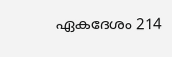ഏകദേശം 214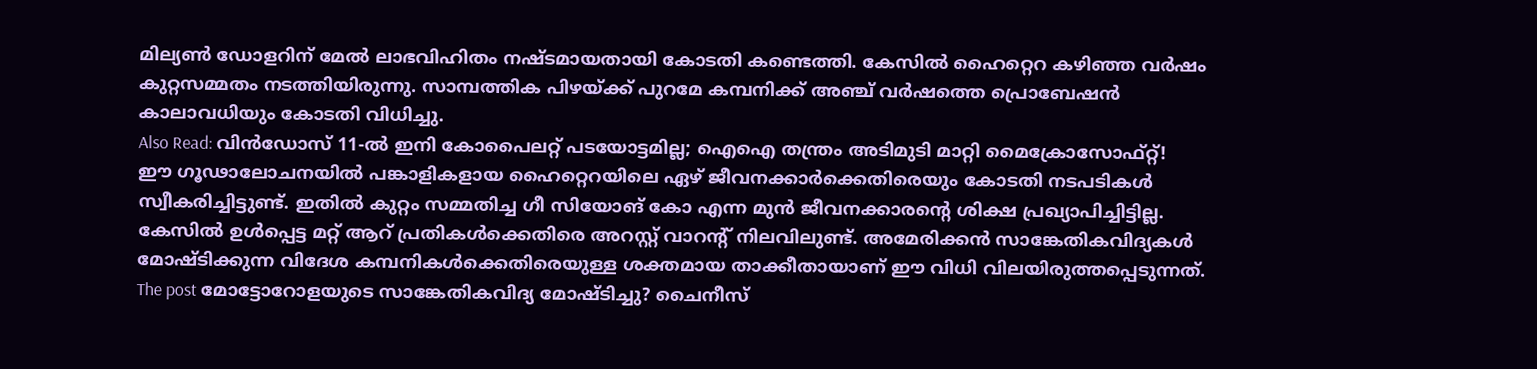മില്യൺ ഡോളറിന് മേൽ ലാഭവിഹിതം നഷ്ടമായതായി കോടതി കണ്ടെത്തി. കേസിൽ ഹൈറ്റെറ കഴിഞ്ഞ വർഷം കുറ്റസമ്മതം നടത്തിയിരുന്നു. സാമ്പത്തിക പിഴയ്ക്ക് പുറമേ കമ്പനിക്ക് അഞ്ച് വർഷത്തെ പ്രൊബേഷൻ കാലാവധിയും കോടതി വിധിച്ചു.
Also Read: വിൻഡോസ് 11-ൽ ഇനി കോപൈലറ്റ് പടയോട്ടമില്ല; ഐഐ തന്ത്രം അടിമുടി മാറ്റി മൈക്രോസോഫ്റ്റ്!
ഈ ഗൂഢാലോചനയിൽ പങ്കാളികളായ ഹൈറ്റെറയിലെ ഏഴ് ജീവനക്കാർക്കെതിരെയും കോടതി നടപടികൾ സ്വീകരിച്ചിട്ടുണ്ട്. ഇതിൽ കുറ്റം സമ്മതിച്ച ഗീ സിയോങ് കോ എന്ന മുൻ ജീവനക്കാരന്റെ ശിക്ഷ പ്രഖ്യാപിച്ചിട്ടില്ല. കേസിൽ ഉൾപ്പെട്ട മറ്റ് ആറ് പ്രതികൾക്കെതിരെ അറസ്റ്റ് വാറന്റ് നിലവിലുണ്ട്. അമേരിക്കൻ സാങ്കേതികവിദ്യകൾ മോഷ്ടിക്കുന്ന വിദേശ കമ്പനികൾക്കെതിരെയുള്ള ശക്തമായ താക്കീതായാണ് ഈ വിധി വിലയിരുത്തപ്പെടുന്നത്.
The post മോട്ടോറോളയുടെ സാങ്കേതികവിദ്യ മോഷ്ടിച്ചു? ചൈനീസ്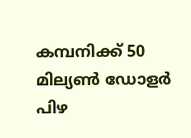കമ്പനിക്ക് 50 മില്യൺ ഡോളർ പിഴ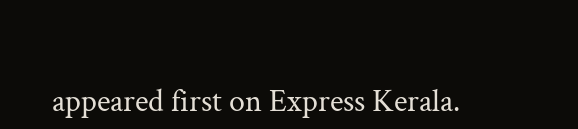appeared first on Express Kerala.